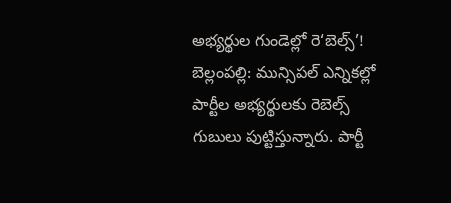అభ్యర్థుల గుండెల్లో రె‘బెల్స్’!
బెల్లంపల్లి: మున్సిపల్ ఎన్నికల్లో పార్టీల అభ్యర్థులకు రెబెల్స్ గుబులు పుట్టిస్తున్నారు. పార్టీ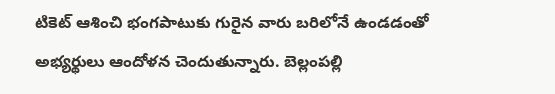టికెట్ ఆశించి భంగపాటుకు గురైన వారు బరిలోనే ఉండడంతో అభ్యర్థులు ఆందోళన చెందుతున్నారు. బెల్లంపల్లి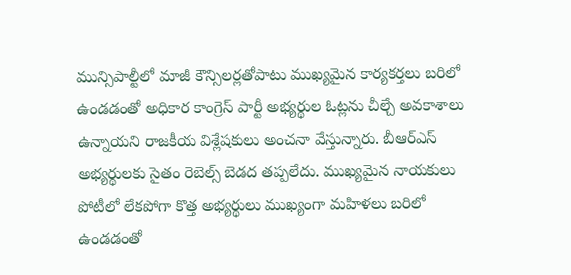మున్సిపాల్టీలో మాజీ కౌన్సిలర్లతోపాటు ముఖ్యమైన కార్యకర్తలు బరిలో ఉండడంతో అధికార కాంగ్రెస్ పార్టీ అభ్యర్థుల ఓట్లను చీల్చే అవకాశాలు ఉన్నాయని రాజకీయ విశ్లేషకులు అంచనా వేస్తున్నారు. బీఆర్ఎస్ అభ్యర్థులకు సైతం రెబెల్స్ బెడద తప్పలేదు. ముఖ్యమైన నాయకులు పోటీలో లేకపోగా కొత్త అభ్యర్థులు ముఖ్యంగా మహిళలు బరిలో ఉండడంతో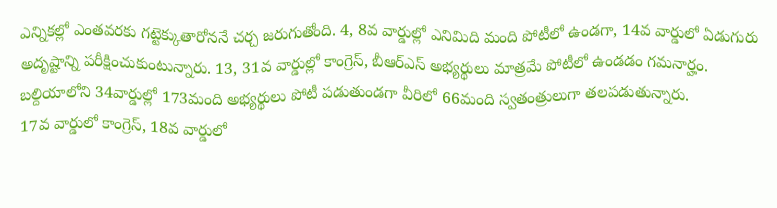ఎన్నికల్లో ఎంతవరకు గట్టెక్కుతారోననే చర్చ జరుగుతోంది. 4, 8వ వార్డుల్లో ఎనిమిది మంది పోటీలో ఉండగా, 14వ వార్డులో ఏడుగురు అదృష్టాన్ని పరీక్షించుకుంటున్నారు. 13, 31వ వార్డుల్లో కాంగ్రెస్, బీఆర్ఎస్ అభ్యర్థులు మాత్రమే పోటీలో ఉండడం గమనార్హం. బల్దియాలోని 34వార్డుల్లో 173మంది అభ్యర్థులు పోటీ పడుతుండగా వీరిలో 66మంది స్వతంత్రులుగా తలపడుతున్నారు.
17వ వార్డులో కాంగ్రెస్, 18వ వార్డులో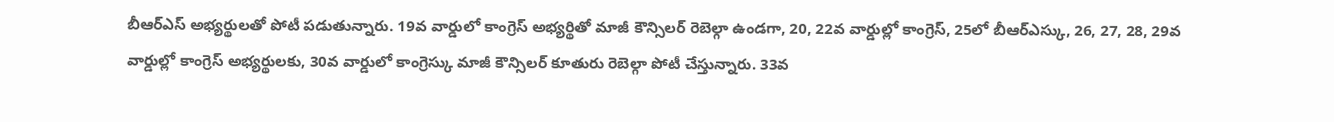బీఆర్ఎస్ అభ్యర్థులతో పోటీ పడుతున్నారు. 19వ వార్డులో కాంగ్రెస్ అభ్యర్థితో మాజీ కౌన్సిలర్ రెబెల్గా ఉండగా, 20, 22వ వార్డుల్లో కాంగ్రెస్, 25లో బీఆర్ఎస్కు, 26, 27, 28, 29వ వార్డుల్లో కాంగ్రెస్ అభ్యర్థులకు, 30వ వార్డులో కాంగ్రెస్కు మాజీ కౌన్సిలర్ కూతురు రెబెల్గా పోటీ చేస్తున్నారు. 33వ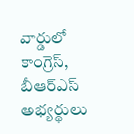వార్డులో కాంగ్రెస్, బీఆర్ఎస్ అభ్యర్థులు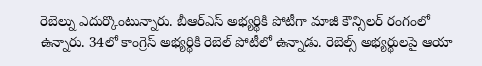రెబెల్ను ఎదుర్కొంటున్నారు. బీఆర్ఎస్ అభ్యర్థికి పోటీగా మాజీ కౌన్సిలర్ రంగంలో ఉన్నారు. 34లో కాంగ్రెస్ అభ్యర్థికి రెబెల్ పోటీలో ఉన్నాడు. రెబెల్స్ అభ్యర్థులపై ఆయా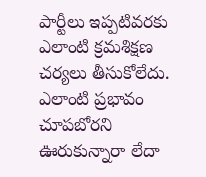పార్టీలు ఇప్పటివరకు ఎలాంటి క్రమశిక్షణ చర్యలు తీసుకోలేదు. ఎలాంటి ప్రభావం చూపబోరని ఊరుకున్నారా లేదా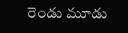రెండు మూడు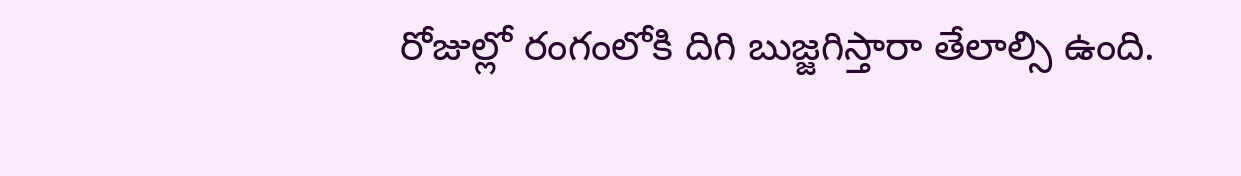రోజుల్లో రంగంలోకి దిగి బుజ్జగిస్తారా తేలాల్సి ఉంది.